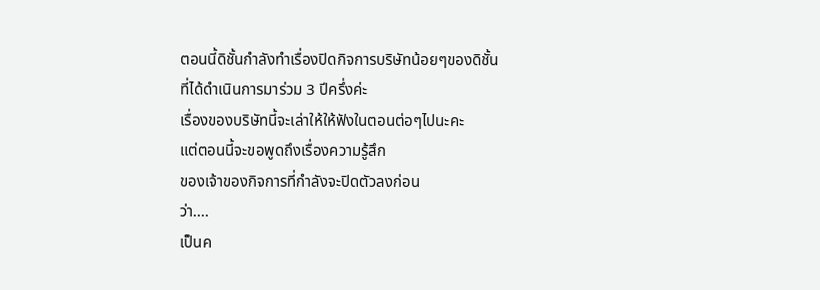ตอนนี้ดิชั้นกำลังทำเรื่องปิดกิจการบริษัทน้อยๆของดิชั้น
ที่ได้ดำเนินการมาร่วม 3 ปีครึ่งค่ะ
เรื่องของบริษัทนี้จะเล่าให้ให้ฟังในตอนต่อๆไปนะคะ
แต่ตอนนี้จะขอพูดถึงเรื่องความรู้สึก
ของเจ้าของกิจการที่กำลังจะปิดตัวลงก่อน
ว่า....
เป็นค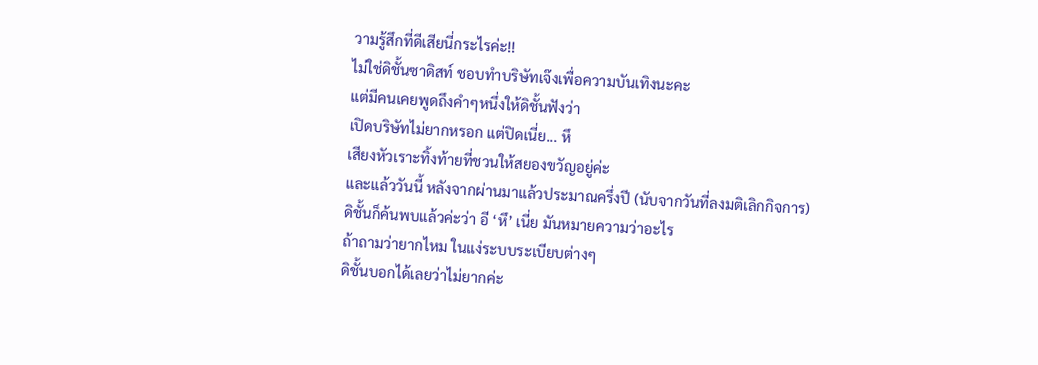วามรู้สึกที่ดีเสียนี่กระไรค่ะ!!
ไม่ใช่ดิชั้นซาดิสท์ ชอบทำบริษัทเจ๊งเพื่อความบันเทิงนะคะ
แต่มีคนเคยพูดถึงคำๆหนึ่งให้ดิชั้นฟังว่า
เปิดบริษัทไม่ยากหรอก แต่ปิดเนี่ย... หึ
เสียงหัวเราะทิ้งท้ายที่ชวนให้สยองขวัญอยู่ค่ะ
และแล้ววันนี้ หลังจากผ่านมาแล้วประมาณครึ่งปี (นับจากวันที่ลงมติเลิกกิจการ)
ดิชั้นก็ค้นพบแล้วค่ะว่า อี ‘หึ’ เนี่ย มันหมายความว่าอะไร
ถ้าถามว่ายากไหม ในแง่ระบบระเบียบต่างๆ
ดิชั้นบอกได้เลยว่าไม่ยากค่ะ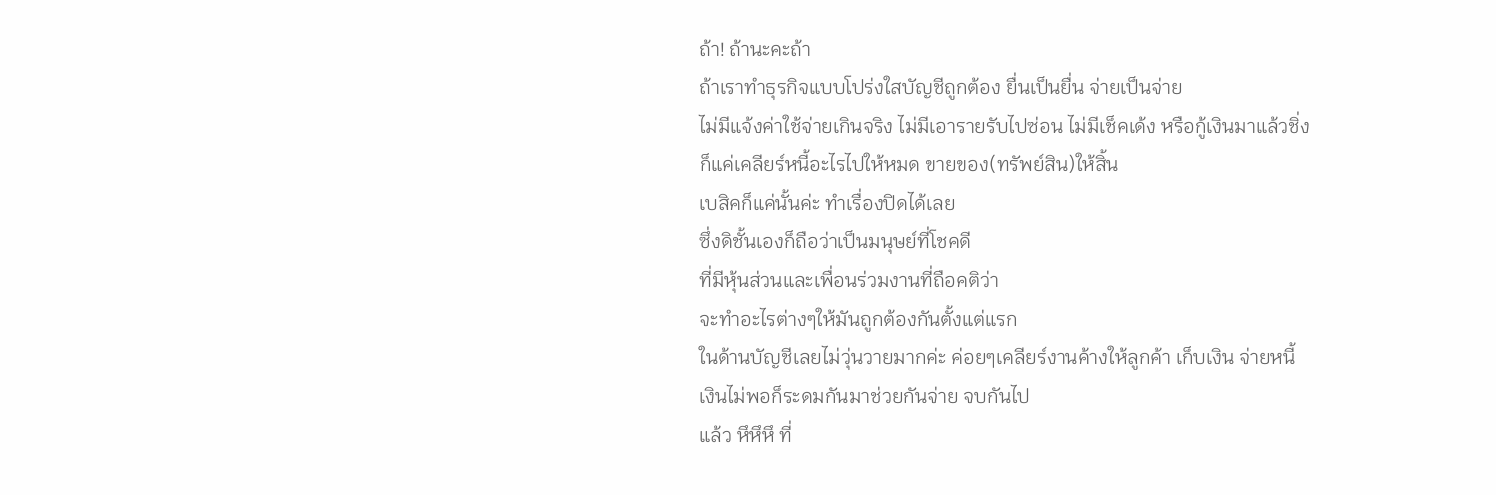ถ้า! ถ้านะคะถ้า
ถ้าเราทำธุรกิจแบบโปร่งใสบัญชีถูกต้อง ยื่นเป็นยื่น จ่ายเป็นจ่าย
ไม่มีแจ้งค่าใช้จ่ายเกินจริง ไม่มีเอารายรับไปซ่อน ไม่มีเช็คเด้ง หรือกู้เงินมาแล้วชิ่ง
ก็แค่เคลียร์หนี้อะไรไปให้หมด ขายของ(ทรัพย์สิน)ให้สิ้น
เบสิคก็แค่นั้นค่ะ ทำเรื่องปิดได้เลย
ซึ่งดิชั้นเองก็ถือว่าเป็นมนุษย์ที่โชคดี
ที่มีหุ้นส่วนและเพื่อนร่วมงานที่ถือคติว่า
จะทำอะไรต่างๆให้มันถูกต้องกันตั้งแต่แรก
ในด้านบัญชีเลยไม่วุ่นวายมากค่ะ ค่อยๆเคลียร์งานค้างให้ลูกค้า เก็บเงิน จ่ายหนี้
เงินไม่พอก็ระดมกันมาช่วยกันจ่าย จบกันไป
แล้ว หึหึหึ ที่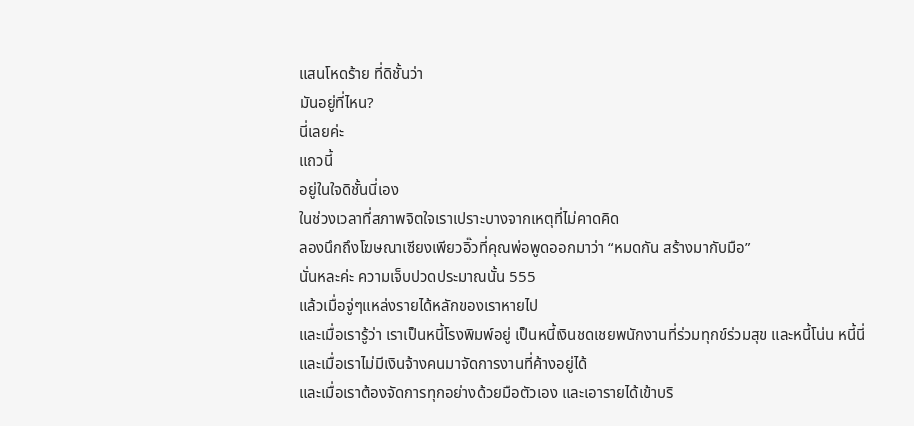แสนโหดร้าย ที่ดิชั้นว่า
มันอยู่ที่ไหน?
นี่เลยค่ะ
แถวนี้
อยู่ในใจดิชั้นนี่เอง
ในช่วงเวลาที่สภาพจิตใจเราเปราะบางจากเหตุที่ไม่คาดคิด
ลองนึกถึงโฆษณาเซียงเพียวอิ๊วที่คุณพ่อพูดออกมาว่า “หมดกัน สร้างมากับมือ”
นั่นหละค่ะ ความเจ็บปวดประมาณนั้น 555
แล้วเมื่อจู่ๆแหล่งรายได้หลักของเราหายไป
และเมื่อเรารู้ว่า เราเป็นหนี้โรงพิมพ์อยู่ เป็นหนี้เงินชดเชยพนักงานที่ร่วมทุกข์ร่วมสุข และหนี้โน่น หนี้นี่
และเมื่อเราไม่มีเงินจ้างคนมาจัดการงานที่ค้างอยู่ได้
และเมื่อเราต้องจัดการทุกอย่างด้วยมือตัวเอง และเอารายได้เข้าบริ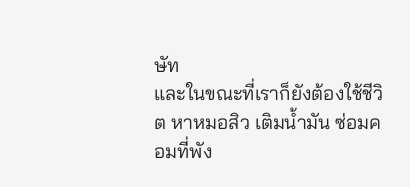ษัท
และในขณะที่เราก็ยังต้องใช้ชีวิต หาหมอสิว เติมน้ำมัน ซ่อมคอมที่พัง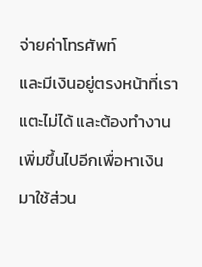จ่ายค่าโทรศัพท์
และมีเงินอยู่ตรงหน้าที่เราแตะไม่ได้ และต้องทำงานเพิ่มขึ้นไปอีกเพื่อหาเงินมาใช้ส่วน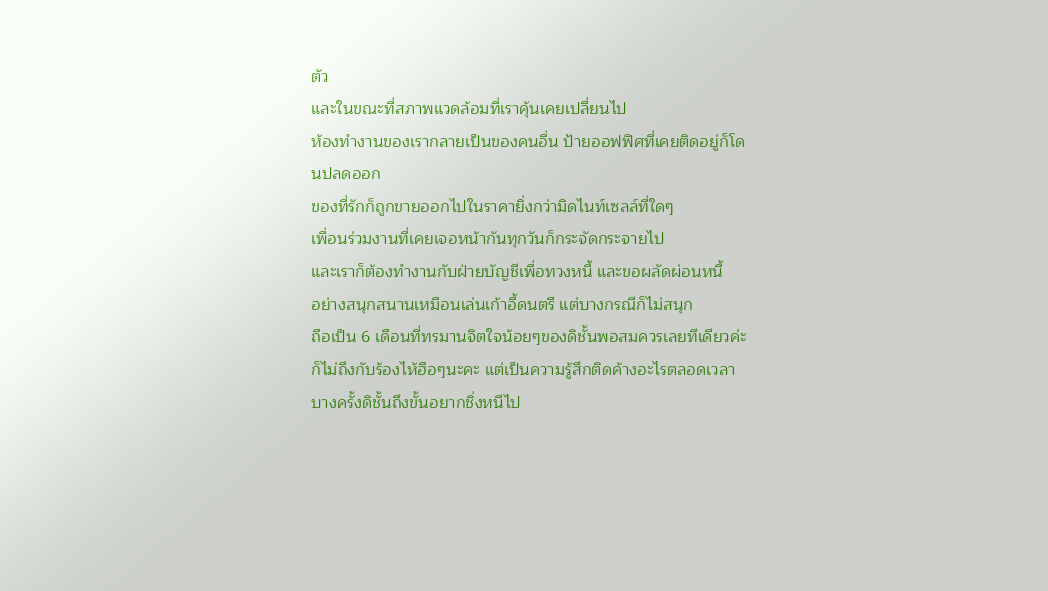ตัว
และในขณะที่สภาพแวดล้อมที่เราคุ้นเคยเปลี่ยนไป
ห้องทำงานของเรากลายเป็นของคนอื่น ป้ายออฟฟิศที่เคยติดอยู่ก็โดนปลดออก
ของที่รักก็ถูกขายออกไปในราคายิ่งกว่ามิดไนท์เซลล์ที่ใดๆ
เพื่อนร่วมงานที่เคยเจอหน้ากันทุกวันก็กระจัดกระจายไป
และเราก็ต้องทำงานกับฝ่ายบัญชีเพื่อทวงหนี้ และขอผลัดผ่อนหนี้
อย่างสนุกสนานเหมือนเล่นเก้าอี้ดนตรี แต่บางกรณีก็ไม่สนุก
ถือเป็น 6 เดือนที่ทรมานจิตใจน้อยๆของดิชั้นพอสมควรเลยทีเดียวค่ะ
ก็ไม่ถึงกับร้องไห้ฮือๆนะคะ แต่เป็นความรู้สึกติดค้างอะไรตลอดเวลา
บางครั้งดิชั้นถึงขั้นอยากชิ่งหนีไป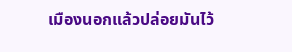เมืองนอกแล้วปล่อยมันไว้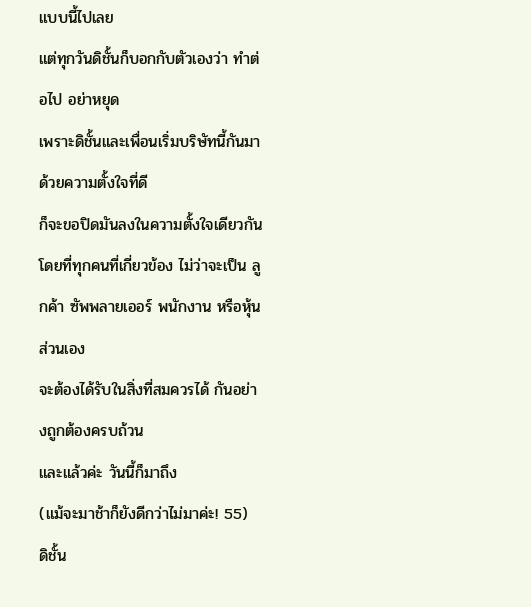แบบนี้ไปเลย
แต่ทุกวันดิชั้นก็บอกกับตัวเองว่า ทำต่อไป อย่าหยุด
เพราะดิชั้นและเพื่อนเริ่มบริษัทนี้กันมาด้วยความตั้งใจที่ดี
ก็จะขอปิดมันลงในความตั้งใจเดียวกัน
โดยที่ทุกคนที่เกี่ยวข้อง ไม่ว่าจะเป็น ลูกค้า ซัพพลายเออร์ พนักงาน หรือหุ้นส่วนเอง
จะต้องได้รับในสิ่งที่สมควรได้ กันอย่างถูกต้องครบถ้วน
และแล้วค่ะ วันนี้ก็มาถึง
(แม้จะมาช้าก็ยังดีกว่าไม่มาค่ะ! 55)
ดิชั้น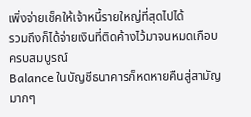เพิ่งจ่ายเช็คให้เจ้าหนี้รายใหญ่ที่สุดไปได้
รวมถึงก็ได้จ่ายเงินที่ติดค้างไว้มาจนหมดเกือบครบสมบูรณ์
Balance ในบัญชีธนาคารก็หดหายคืนสู่สามัญมากๆ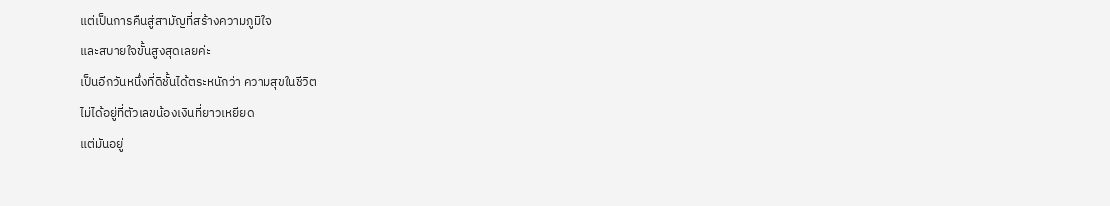แต่เป็นการคืนสู่สามัญที่สร้างความภูมิใจ
และสบายใจขั้นสูงสุดเลยค่ะ
เป็นอีกวันหนึ่งที่ดิชั้นได้ตระหนักว่า ความสุขในชีวิต
ไม่ได้อยู่ที่ตัวเลขน้องเงินที่ยาวเหยียด
แต่มันอยู่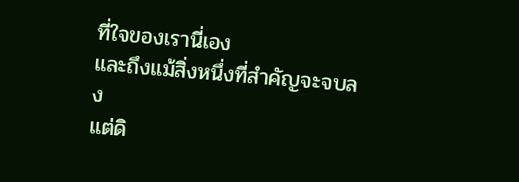ที่ใจของเรานี่เอง
และถึงแม้สิ่งหนึ่งที่สำคัญจะจบลง
แต่ดิ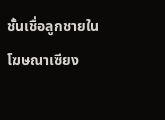ชั้นเชื่อลูกชายในโฆษณาเซียง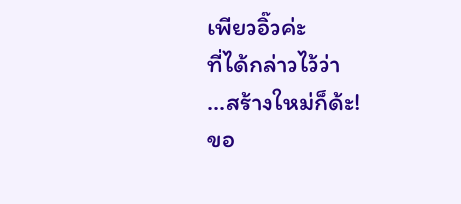เพียวอิ๊วค่ะ
ที่ได้กล่าวไว้ว่า
...สร้างใหม่ก็ด้ะ!
ขอ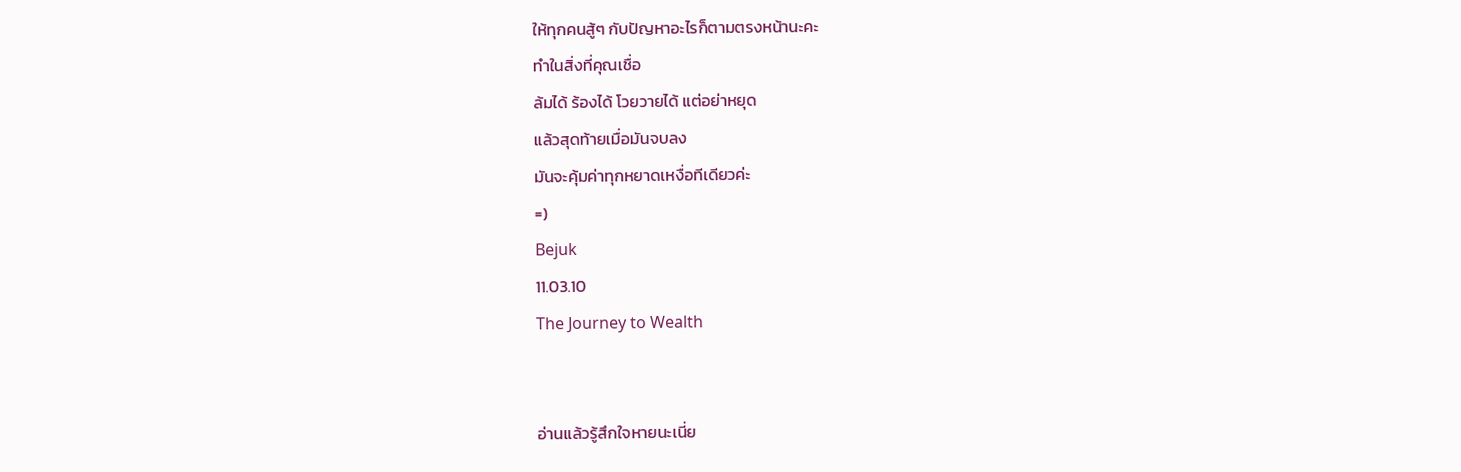ให้ทุกคนสู้ๆ กับปัญหาอะไรก็ตามตรงหน้านะคะ
ทำในสิ่งที่คุณเชื่อ
ล้มได้ ร้องได้ โวยวายได้ แต่อย่าหยุด
แล้วสุดท้ายเมื่อมันจบลง
มันจะคุ้มค่าทุกหยาดเหงื่อทีเดียวค่ะ
=)
Bejuk
11.03.10
The Journey to Wealth


อ่านแล้วรู้สึกใจหายนะเนี่ย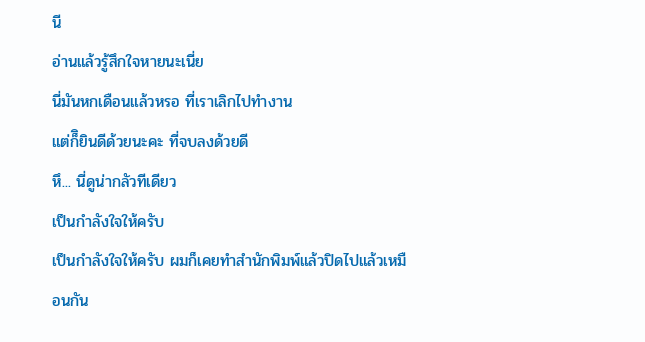นี
อ่านแล้วรู้สึกใจหายนะเนี่ย
นี่มันหกเดือนแล้วหรอ ที่เราเลิกไปทำงาน
แต่ก็ิยินดีด้วยนะคะ ที่จบลงด้วยดี
หึ... นี่ดูน่ากลัวทีเดียว
เป็นกำลังใจให้ครับ
เป็นกำลังใจให้ครับ ผมก็เคยทำสำนักพิมพ์แล้วปิดไปแล้วเหมือนกัน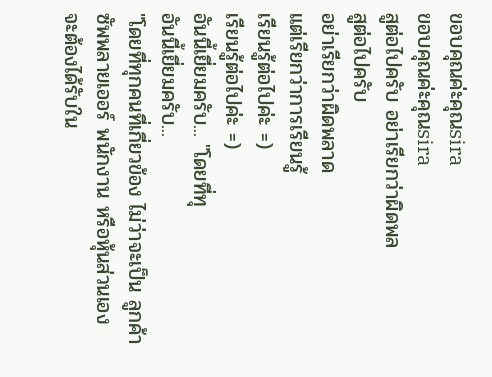ขอบคุณค่ะคุณsira
ขอบคุณค่ะคุณsira
สูต่อไปครับ อย่าเรียกว่าผิดพล
สูต่อไปครับ
อย่าเรียกว่าผิดพลาด
แต่เรียกว่าการเรียนรู้
เรียนรู้ต่อไปค่ะ =)
เรียนรู้ต่อไปค่ะ =)
อันนี้เยี่ยมครับ... "โดยที่ทุ
อันนี้เยี่ยมครับ...
"โดยที่ทุกคนที่เกี่ยวข้อง ไม่ว่าจะเป็น ลูกค้า ซัพพลายเออร์ พนักงาน หรือหุ้นส่วนเอง
จะต้องได้รับใน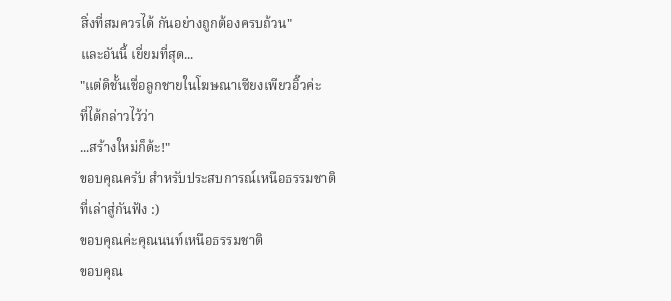สิ่งที่สมควรได้ กันอย่างถูกต้องครบถ้วน"
และอันนี้ เยี่ยมที่สุด...
"แต่ดิชั้นเชื่อลูกชายในโฆษณาเซียงเพียวอิ๊วค่ะ
ที่ได้กล่าวไว้ว่า
...สร้างใหม่ก็ด้ะ!"
ขอบคุณครับ สำหรับประสบการณ์เหนือธรรมชาติ
ที่เล่าสู่กันฟัง :)
ขอบคุณค่ะคุณนนท์เหนือธรรมชาติ
ขอบคุณ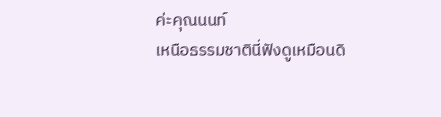ค่ะคุณนนท์
เหนือธรรมชาตินี่ฟังดูเหมือนดิ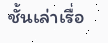ชั้นเล่าเรื่อ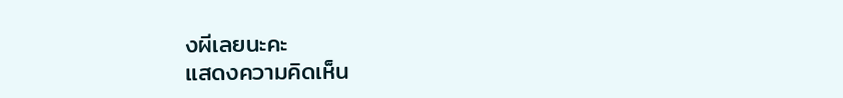งผีเลยนะคะ
แสดงความคิดเห็น